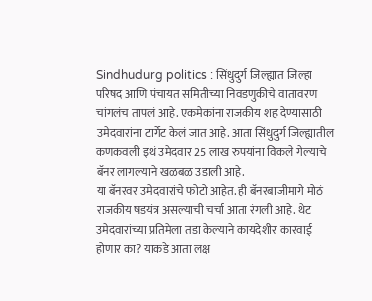Sindhudurg politics : सिंधुदुर्ग जिल्ह्यात जिल्हा परिषद आणि पंचायत समितीच्या निवडणुकीचे वातावरण चांगलंच तापलं आहे. एकमेकांना राजकीय शह देण्यासाठी उमेदवारांना टार्गेट केलं जात आहे. आता सिंधुदुर्ग जिल्ह्यातील कणकवली इथं उमेदवार 25 लाख रुपयांना विकले गेल्याचे बॅनर लागल्याने खळबळ उडाली आहे.
या बॅनरवर उमेदवारांचे फोटो आहेत. ही बॅनरबाजीमागे मोठं राजकीय षडयंत्र असल्याची चर्चा आता रंगली आहे. थेट उमेदवारांच्या प्रतिमेला तडा केल्याने कायदेशीर कारवाई होणार का? याकडे आता लक्ष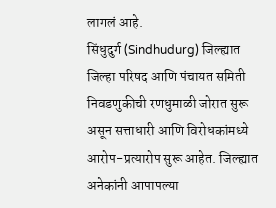लागलं आहे.
सिंधुदुर्ग (Sindhudurg) जिल्ह्यात जिल्हा परिषद आणि पंचायत समिती निवडणुकीची रणधुमाळी जोरात सुरू असून सत्ताधारी आणि विरोधकांमध्ये आरोप-प्रत्यारोप सुरू आहेत. जिल्ह्यात अनेकांनी आपापल्या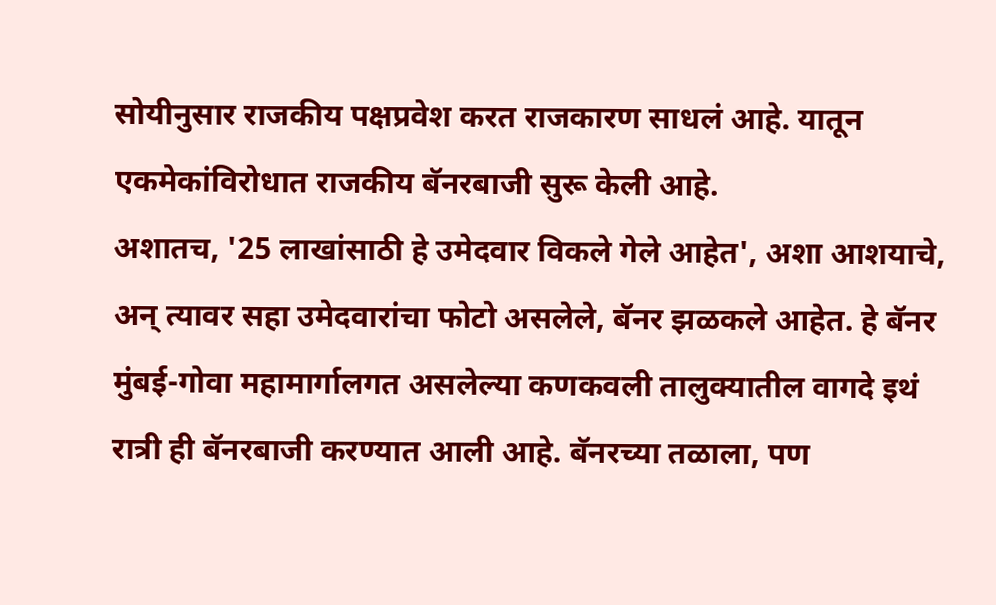सोयीनुसार राजकीय पक्षप्रवेश करत राजकारण साधलं आहे. यातून एकमेकांविरोधात राजकीय बॅनरबाजी सुरू केली आहे.
अशातच, '25 लाखांसाठी हे उमेदवार विकले गेले आहेत', अशा आशयाचे, अन् त्यावर सहा उमेदवारांचा फोटो असलेले, बॅनर झळकले आहेत. हे बॅनर मुंबई-गोवा महामार्गालगत असलेल्या कणकवली तालुक्यातील वागदे इथं रात्री ही बॅनरबाजी करण्यात आली आहे. बॅनरच्या तळाला, पण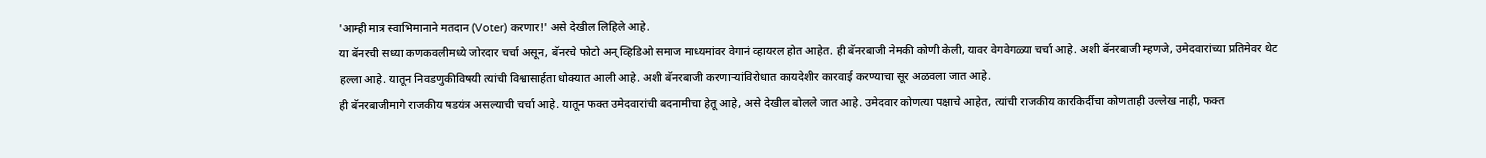'आम्ही मात्र स्वाभिमानाने मतदान (Voter) करणार!' असे देखील लिहिले आहे.
या बॅनरची सध्या कणकवलीमध्ये जोरदार चर्चा असून, बॅनरचे फोटो अन् व्हिडिओ समाज माध्यमांवर वेगानं व्हायरल होत आहेत. ही बॅनरबाजी नेमकी कोणी केली, यावर वेगवेगळ्या चर्चा आहे. अशी बॅनरबाजी म्हणजे, उमेदवारांच्या प्रतिमेवर थेट हल्ला आहे. यातून निवडणुकीविषयी त्यांची विश्वासार्हता धोक्यात आली आहे. अशी बॅनरबाजी करणाऱ्यांविरोधात कायदेशीर कारवाई करण्याचा सूर अळवला जात आहे.
ही बॅनरबाजीमागे राजकीय षडयंत्र असल्याची चर्चा आहे. यातून फक्त उमेदवारांची बदनामीचा हेतू आहे, असे देखील बोलले जात आहे. उमेदवार कोणत्या पक्षाचे आहेत, त्यांची राजकीय कारकिर्दीचा कोणताही उल्लेख नाही, फक्त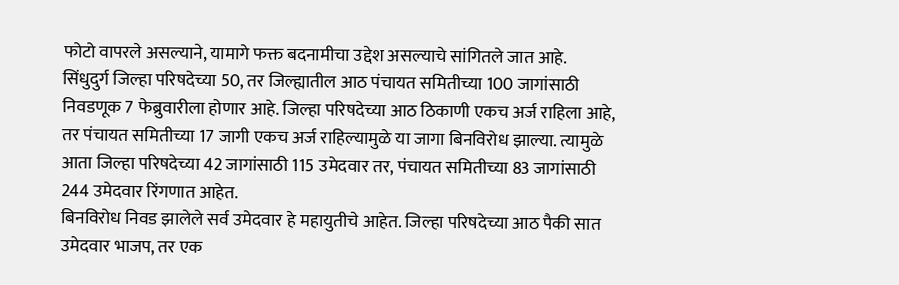फोटो वापरले असल्याने, यामागे फक्त बदनामीचा उद्देश असल्याचे सांगितले जात आहे.
सिंधुदुर्ग जिल्हा परिषदेच्या 50, तर जिल्ह्यातील आठ पंचायत समितीच्या 100 जागांसाठी निवडणूक 7 फेब्रुवारीला होणार आहे. जिल्हा परिषदेच्या आठ ठिकाणी एकच अर्ज राहिला आहे, तर पंचायत समितीच्या 17 जागी एकच अर्ज राहिल्यामुळे या जागा बिनविरोध झाल्या. त्यामुळे आता जिल्हा परिषदेच्या 42 जागांसाठी 115 उमेदवार तर, पंचायत समितीच्या 83 जागांसाठी 244 उमेदवार रिंगणात आहेत.
बिनविरोध निवड झालेले सर्व उमेदवार हे महायुतीचे आहेत. जिल्हा परिषदेच्या आठ पैकी सात उमेदवार भाजप, तर एक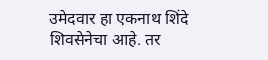उमेदवार हा एकनाथ शिंदे शिवसेनेचा आहे. तर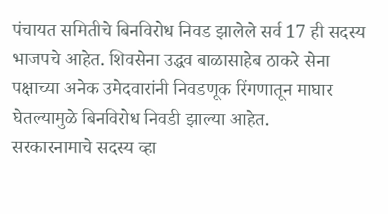पंचायत समितीचे बिनविरोध निवड झालेले सर्व 17 ही सदस्य भाजपचे आहेत. शिवसेना उद्धव बाळासाहेब ठाकरे सेना पक्षाच्या अनेक उमेदवारांनी निवडणूक रिंगणातून माघार घेतल्यामुळे बिनविरोध निवडी झाल्या आहेत.
सरकारनामाचे सदस्य व्हा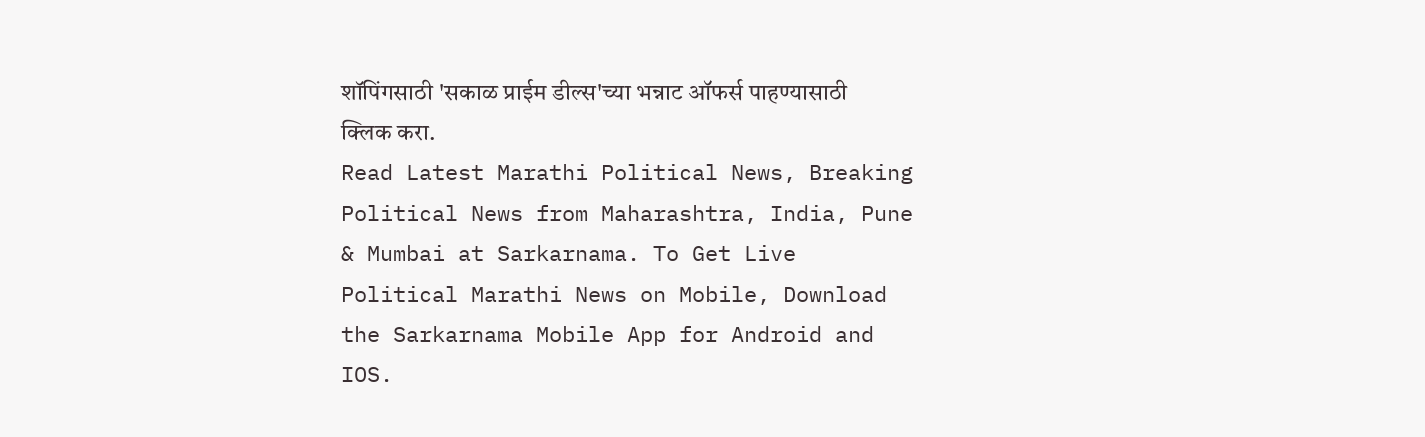शॉपिंगसाठी 'सकाळ प्राईम डील्स'च्या भन्नाट ऑफर्स पाहण्यासाठी क्लिक करा.
Read Latest Marathi Political News, Breaking Political News from Maharashtra, India, Pune & Mumbai at Sarkarnama. To Get Live Political Marathi News on Mobile, Download the Sarkarnama Mobile App for Android and IOS.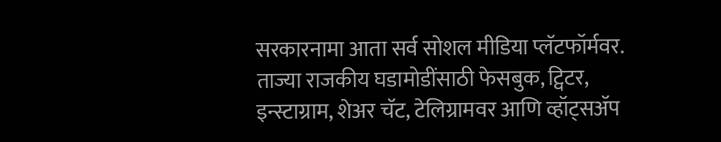सरकारनामा आता सर्व सोशल मीडिया प्लॅटफॉर्मवर. ताज्या राजकीय घडामोडींसाठी फेसबुक, ट्विटर, इन्स्टाग्राम, शेअर चॅट, टेलिग्रामवर आणि व्हॉट्सॲप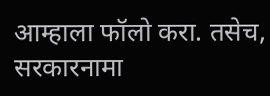आम्हाला फॉलो करा. तसेच, सरकारनामा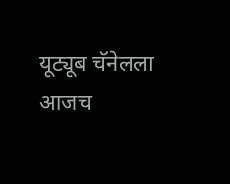यूट्यूब चॅनेलला आजच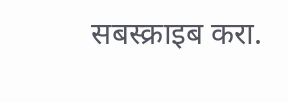सबस्क्राइब करा.